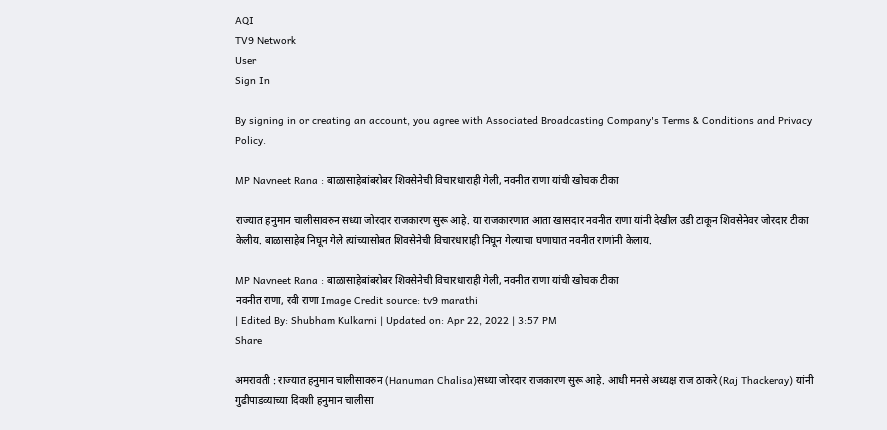AQI
TV9 Network
User
Sign In

By signing in or creating an account, you agree with Associated Broadcasting Company's Terms & Conditions and Privacy Policy.

MP Navneet Rana : बाळासाहेबांबरोबर शिवसेनेची विचारधाराही गेली, नवनीत राणा यांची खोचक टीका

राज्यात हनुमान चालीसावरुन सध्या जोरदार राजकारण सुरू आहे. या राजकारणात आता खासदार नवनीत राणा यांनी देखील उडी टाकून शिवसेनेवर जोरदार टीका केलीय. बाळासाहेब निघून गेले त्यांच्यासोबत शिवसेनेची विचारधाराही निघून गेल्याचा घणाघात नवनीत राणांनी केलाय.

MP Navneet Rana : बाळासाहेबांबरोबर शिवसेनेची विचारधाराही गेली, नवनीत राणा यांची खोचक टीका
नवनीत राणा, रवी राणा Image Credit source: tv9 marathi
| Edited By: Shubham Kulkarni | Updated on: Apr 22, 2022 | 3:57 PM
Share

अमरावती : राज्यात हनुमान चालीसावरुन (Hanuman Chalisa)सध्या जोरदार राजकारण सुरू आहे. आधी मनसे अध्यक्ष राज ठाकरे (Raj Thackeray) यांनी गुढीपाडव्याच्या दिवशी हनुमान चालीसा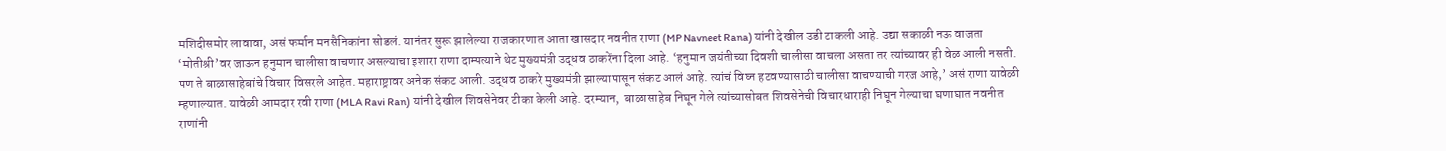मशिदीसमोर लावावा, असं फर्मान मनसैनिकांना सोडलं. यानंतर सुरू झालेल्या राजकारणात आता खासदार नवनीत राणा (MP Navneet Rana) यांनी देखील उडी टाकली आहे. उद्या सकाळी नऊ वाजता ‘मोतीश्री’वर जाऊन हनुमान चालीसा वाचणार असल्याचा इशारा राणा दाम्पत्याने थेट मुख्यमंत्री उद्धव ठाकरेंना दिला आहे. ‘हनुमान जयंतीच्या दिवशी चालीसा वाचला असता तर त्यांच्यावर ही वेळ आली नसती. पण ते बाळासाहेबांचे विचार विसरले आहेत. महाराष्ट्रावर अनेक संकट आली. उद्धव ठाकरे मुख्यमंत्री झाल्यापासून संकट आलं आहे. त्यांचं विघ्न हटवण्यासाठी चालीसा वाचण्याची गरज आहे,’ असं राणा यावेळी म्हणाल्यात. यावेळी आमदार रवी राणा (MLA Ravi Ran) यांनी देखील शिवसेनेवर टीका केली आहे. दरम्यान,  बाळासाहेब निघून गेले त्यांच्यासोबत शिवसेनेची विचारधाराही निघून गेल्याचा घणाघात नवनीत राणांनी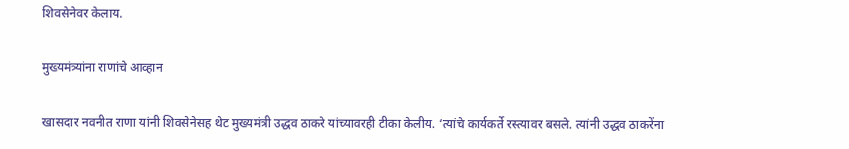शिवसेनेवर केलाय.

मुख्यमंत्र्यांना राणांचे आव्हान

खासदार नवनीत राणा यांनी शिवसेनेसह थेट मुख्यमंत्री उद्धव ठाकरे यांच्यावरही टीका केलीय. ‘त्यांचे कार्यकर्ते रस्त्यावर बसले. त्यांनी उद्धव ठाकरेंना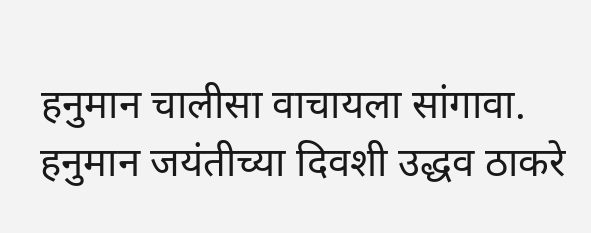हनुमान चालीसा वाचायला सांगावा. हनुमान जयंतीच्या दिवशी उद्धव ठाकरे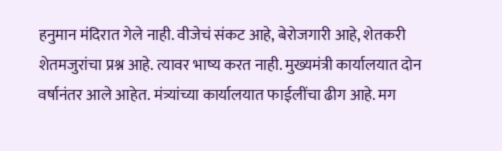हनुमान मंदिरात गेले नाही. वीजेचं संकट आहे, बेरोजगारी आहे, शेतकरी शेतमजुरांचा प्रश्न आहे. त्यावर भाष्य करत नाही. मुख्यमंत्री कार्यालयात दोन वर्षानंतर आले आहेत. मंत्र्यांच्या कार्यालयात फाईलींचा ढीग आहे. मग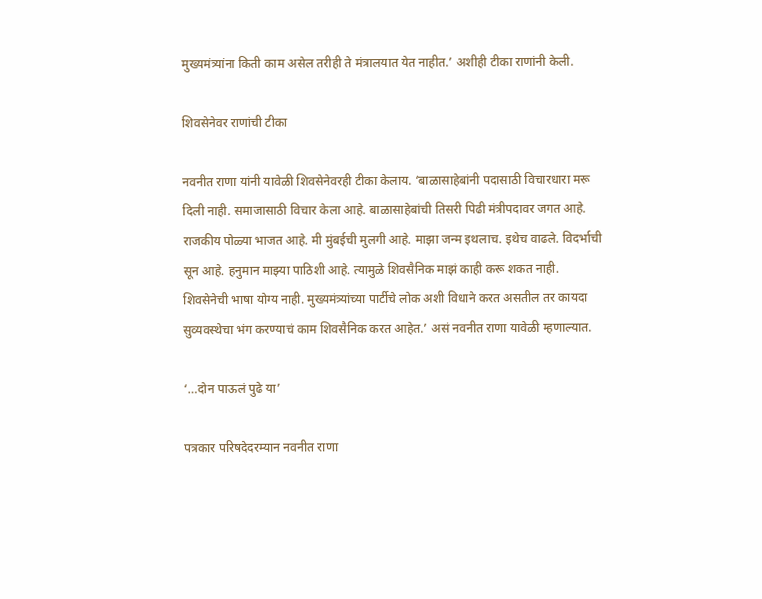मुख्यमंत्र्यांना किती काम असेल तरीही ते मंत्रालयात येत नाहीत.’ अशीही टीका राणांनी केली.

शिवसेनेवर राणांची टीका

नवनीत राणा यांनी यावेळी शिवसेनेवरही टीका केलाय. ‘बाळासाहेबांनी पदासाठी विचारधारा मरू दिली नाही. समाजासाठी विचार केला आहे. बाळासाहेबांची तिसरी पिढी मंत्रीपदावर जगत आहे. राजकीय पोळ्या भाजत आहे. मी मुंबईची मुलगी आहे. माझा जन्म इथलाच. इथेच वाढले. विदर्भाची सून आहे. हनुमान माझ्या पाठिशी आहे. त्यामुळे शिवसैनिक माझं काही करू शकत नाही. शिवसेनेची भाषा योग्य नाही. मुख्यमंत्र्यांच्या पार्टीचे लोक अशी विधाने करत असतील तर कायदा सुव्यवस्थेचा भंग करण्याचं काम शिवसैनिक करत आहेत.’ असं नवनीत राणा यावेळी म्हणाल्यात.

‘…दोन पाऊलं पुढे या’

पत्रकार परिषदेदरम्यान नवनीत राणा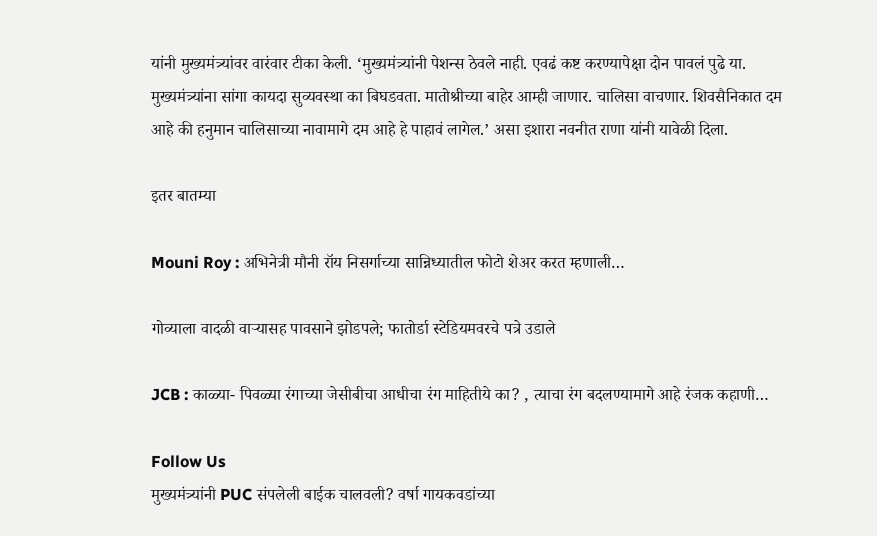यांनी मुख्यमंत्र्यांवर वारंवार टीका केली. ‘मुख्यमंत्र्यांनी पेशन्स ठेवले नाही. एवढं कष्ट करण्यापेक्षा दोन पावलं पुढे या. मुख्यमंत्र्यांना सांगा कायदा सुव्यवस्था का बिघडवता. मातोश्रीच्या बाहेर आम्ही जाणार. चालिसा वाचणार. शिवसैनिकात दम आहे की हनुमान चालिसाच्या नावामागे दम आहे हे पाहावं लागेल.’ असा इशारा नवनीत राणा यांनी यावेळी दिला.

इतर बातम्या

Mouni Roy : अभिनेत्री मौनी रॉय निसर्गाच्या सान्निध्यातील फोटो शेअर करत म्हणाली…

गोव्याला वादळी वाऱ्यासह पावसाने झोडपले; फातोर्डा स्टेडियमवरचे पत्रे उडाले

JCB : काळ्या- पिवळ्या रंगाच्या जेसीबीचा आधीचा रंग माहितीये का? , त्याचा रंग बदलण्यामागे आहे रंजक कहाणी…

Follow Us
मुख्यमंत्र्यांनी PUC संपलेली बाईक चालवली? वर्षा गायकवडांच्या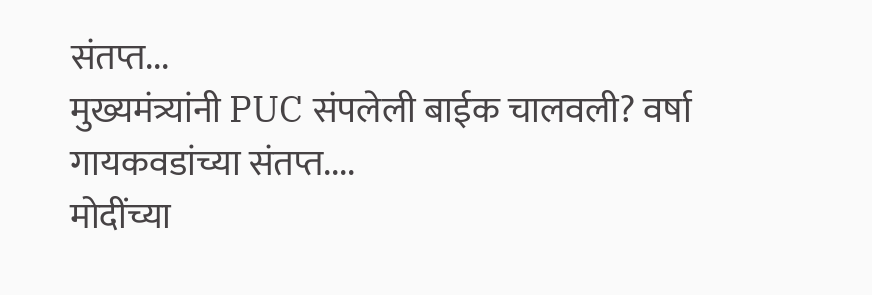संतप्त...
मुख्यमंत्र्यांनी PUC संपलेली बाईक चालवली? वर्षा गायकवडांच्या संतप्त....
मोदींच्या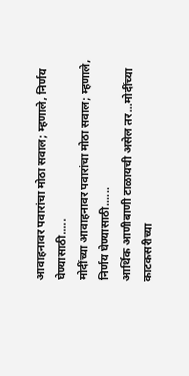आवाहनावर पवारांचा मोठा सवाल; म्हणाले, निर्णय घेण्यासाठी.....
मोदींच्या आवाहनावर पवारांचा मोठा सवाल; म्हणाले, निर्णय घेण्यासाठी......
आर्थिक आणीबाणी टाळायची असेल तर...मोदींच्या काटकसरीच्या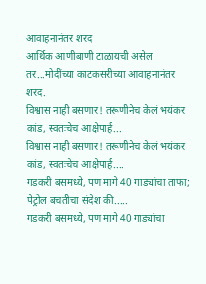आवाहनानंतर शरद
आर्थिक आणीबाणी टाळायची असेल तर...मोदींच्या काटकसरीच्या आवाहनानंतर शरद.
विश्वास नाही बसणार! तरूणीनेच केलं भयंकर कांड, स्वतःचेच आक्षेपार्ह...
विश्वास नाही बसणार! तरूणीनेच केलं भयंकर कांड, स्वतःचेच आक्षेपार्ह....
गडकरी बसमध्ये, पण मागे 40 गाड्यांचा ताफा; पेट्रोल बचतीचा संदेश की.....
गडकरी बसमध्ये, पण मागे 40 गाड्यांचा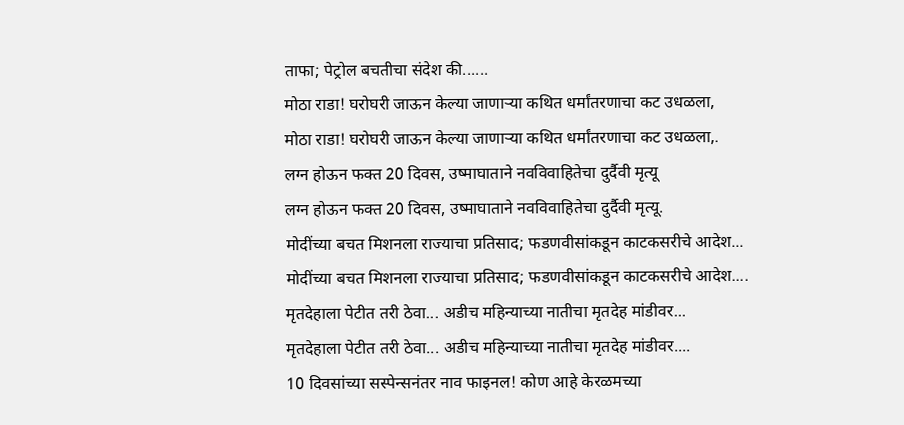ताफा; पेट्रोल बचतीचा संदेश की......
मोठा राडा! घरोघरी जाऊन केल्या जाणाऱ्या कथित धर्मांतरणाचा कट उधळला,
मोठा राडा! घरोघरी जाऊन केल्या जाणाऱ्या कथित धर्मांतरणाचा कट उधळला,.
लग्न होऊन फक्त 20 दिवस, उष्माघाताने नवविवाहितेचा दुर्दैवी मृत्यू
लग्न होऊन फक्त 20 दिवस, उष्माघाताने नवविवाहितेचा दुर्दैवी मृत्यू.
मोदींच्या बचत मिशनला राज्याचा प्रतिसाद; फडणवीसांकडून काटकसरीचे आदेश...
मोदींच्या बचत मिशनला राज्याचा प्रतिसाद; फडणवीसांकडून काटकसरीचे आदेश....
मृतदेहाला पेटीत तरी ठेवा... अडीच महिन्याच्या नातीचा मृतदेह मांडीवर...
मृतदेहाला पेटीत तरी ठेवा... अडीच महिन्याच्या नातीचा मृतदेह मांडीवर....
10 दिवसांच्या सस्पेन्सनंतर नाव फाइनल! कोण आहे केरळमच्या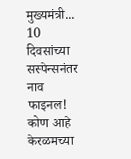मुख्यमंत्री...
10 दिवसांच्या सस्पेन्सनंतर नाव फाइनल! कोण आहे केरळमच्या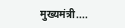मुख्यमंत्री....